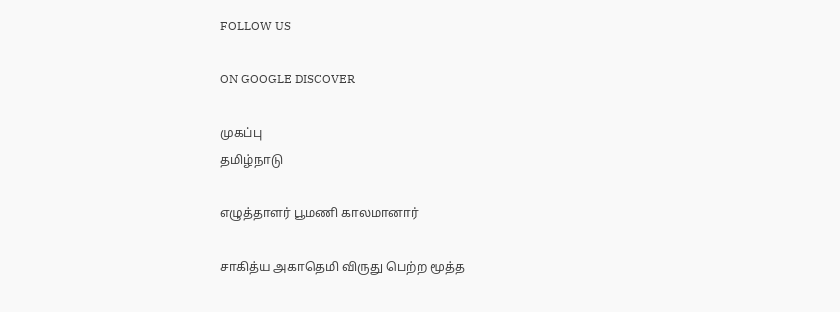FOLLOW US

ON GOOGLE DISCOVER

முகப்பு
தமிழ்நாடு

எழுத்தாளர் பூமணி காலமானார்

சாகித்ய அகாதெமி விருது பெற்ற மூத்த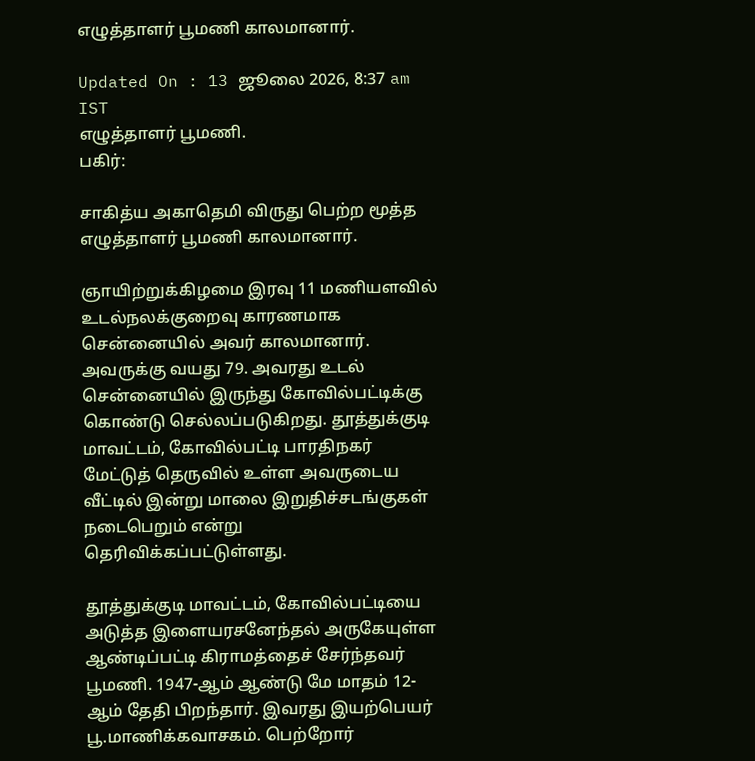எழுத்தாளர் பூமணி காலமானார்.

Updated On : 13 ஜூலை 2026, 8:37 am IST
எழுத்தாளர் பூமணி.
பகிர்:

சாகித்ய அகாதெமி விருது பெற்ற மூத்த எழுத்தாளர் பூமணி காலமானார்.

ஞாயிற்றுக்கிழமை இரவு 11 மணியளவில் உடல்நலக்குறைவு காரணமாக சென்னையில் அவர் காலமானார். அவருக்கு வயது 79. அவரது உடல் சென்னையில் இருந்து கோவில்பட்டிக்கு கொண்டு செல்லப்படுகிறது. தூத்துக்குடி மாவட்டம், கோவில்பட்டி பாரதிநகர் மேட்டுத் தெருவில் உள்ள அவருடைய வீட்டில் இன்று மாலை இறுதிச்சடங்குகள் நடைபெறும் என்று தெரிவிக்கப்பட்டுள்ளது.

தூத்துக்குடி மாவட்டம், கோவில்பட்டியை அடுத்த இளையரசனேந்தல் அருகேயுள்ள ஆண்டிப்பட்டி கிராமத்தைச் சேர்ந்தவர் பூமணி. 1947-ஆம் ஆண்டு மே மாதம் 12-ஆம் தேதி பிறந்தார். இவரது இயற்பெயர் பூ.மாணிக்கவாசகம். பெற்றோர்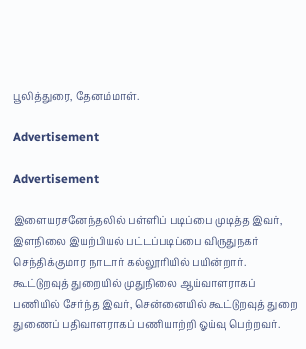பூலித்துரை, தேனம்மாள்.

Advertisement

Advertisement

இளையரசனேந்தலில் பள்ளிப் படிப்பை முடித்த இவர், இளநிலை இயற்பியல் பட்டப்படிப்பை விருதுநகர் செந்திக்குமார நாடார் கல்லூரியில் பயின்றார். கூட்டுறவுத் துறையில் முதுநிலை ஆய்வாளராகப் பணியில் சேர்ந்த இவர், சென்னையில் கூட்டுறவுத் துறை துணைப் பதிவாளராகப் பணியாற்றி ஓய்வு பெற்றவர்.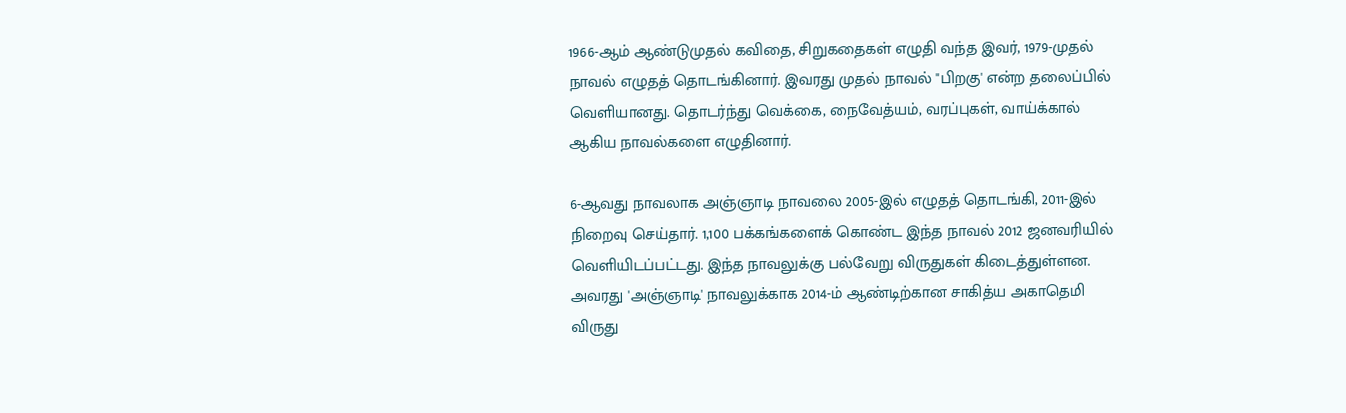1966-ஆம் ஆண்டுமுதல் கவிதை, சிறுகதைகள் எழுதி வந்த இவர், 1979-முதல் நாவல் எழுதத் தொடங்கினார். இவரது முதல் நாவல் "பிறகு' என்ற தலைப்பில் வெளியானது. தொடர்ந்து வெக்கை, நைவேத்யம், வரப்புகள், வாய்க்கால் ஆகிய நாவல்களை எழுதினார்.

6-ஆவது நாவலாக அஞ்ஞாடி நாவலை 2005-இல் எழுதத் தொடங்கி, 2011-இல் நிறைவு செய்தார். 1,100 பக்கங்களைக் கொண்ட இந்த நாவல் 2012 ஜனவரியில் வெளியிடப்பட்டது. இந்த நாவலுக்கு பல்வேறு விருதுகள் கிடைத்துள்ளன. அவரது 'அஞ்ஞாடி' நாவலுக்காக 2014-ம் ஆண்டிற்கான சாகித்ய அகாதெமி விருது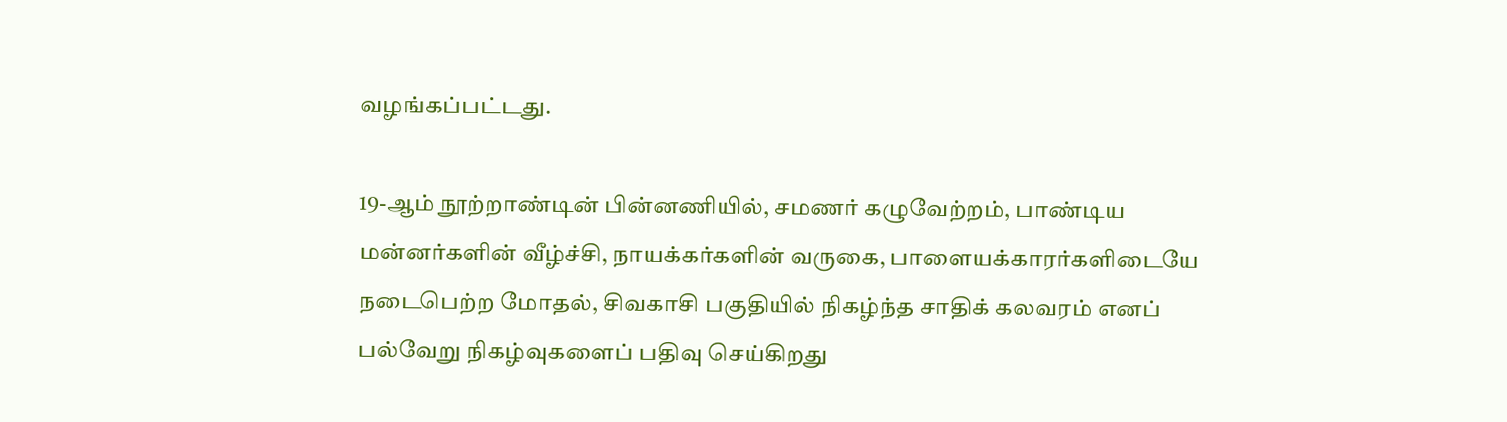வழங்கப்பட்டது.

19-ஆம் நூற்றாண்டின் பின்னணியில், சமணர் கழுவேற்றம், பாண்டிய மன்னர்களின் வீழ்ச்சி, நாயக்கர்களின் வருகை, பாளையக்காரர்களிடையே நடைபெற்ற மோதல், சிவகாசி பகுதியில் நிகழ்ந்த சாதிக் கலவரம் எனப் பல்வேறு நிகழ்வுகளைப் பதிவு செய்கிறது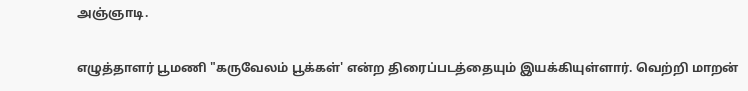அஞ்ஞாடி.

எழுத்தாளர் பூமணி "கருவேலம் பூக்கள்' என்ற திரைப்படத்தையும் இயக்கியுள்ளார். வெற்றி மாறன்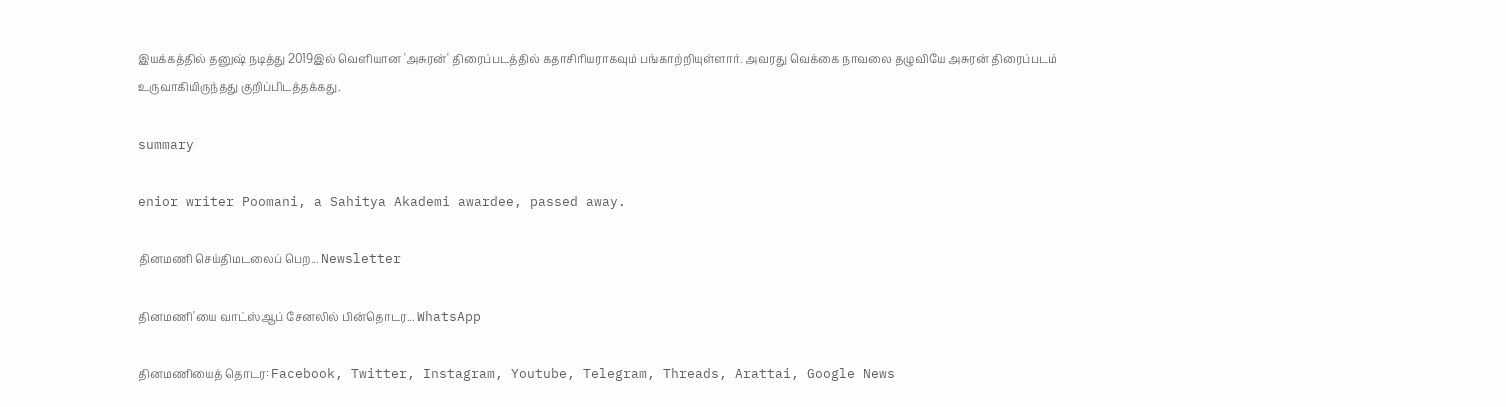இயக்கத்தில் தனுஷ் நடித்து 2019இல் வெளியான 'அசுரன்' திரைப்படத்தில் கதாசிரியராகவும் பங்காற்றியுள்ளார். அவரது வெக்கை நாவலை தழுவியே அசுரன் திரைப்படம் உருவாகியிருந்தது குறிப்பிடத்தக்கது.

summary

enior writer Poomani, a Sahitya Akademi awardee, passed away.

தினமணி செய்திமடலைப் பெற... Newsletter

தினமணி'யை வாட்ஸ்ஆப் சேனலில் பின்தொடர... WhatsApp

தினமணியைத் தொடர: Facebook, Twitter, Instagram, Youtube, Telegram, Threads, Arattai, Google News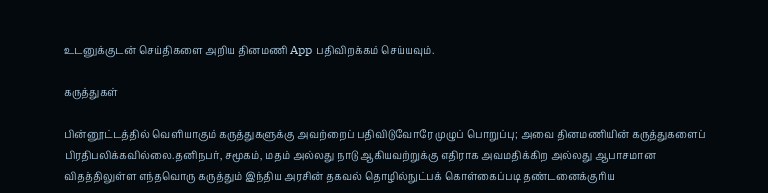உடனுக்குடன் செய்திகளை அறிய தினமணி App பதிவிறக்கம் செய்யவும்.

கருத்துகள்

பின்னூட்டத்தில் வெளியாகும் கருத்துகளுக்கு அவற்றைப் பதிவிடுவோரே முழுப் பொறுப்பு; அவை தினமணியின் கருத்துகளைப் பிரதிபலிக்கவில்லை.தனிநபர், சமூகம், மதம் அல்லது நாடு ஆகியவற்றுக்கு எதிராக அவமதிக்கிற அல்லது ஆபாசமான விதத்திலுள்ள எந்தவொரு கருத்தும் இந்திய அரசின் தகவல் தொழில்நுட்பக் கொள்கைப்படி தண்டனைக்குரிய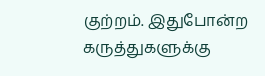குற்றம். இதுபோன்ற கருத்துகளுக்கு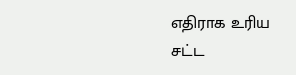எதிராக உரிய சட்ட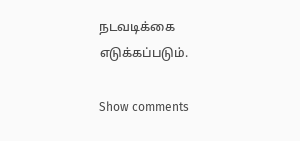நடவடிக்கை எடுக்கப்படும்.

Show comments